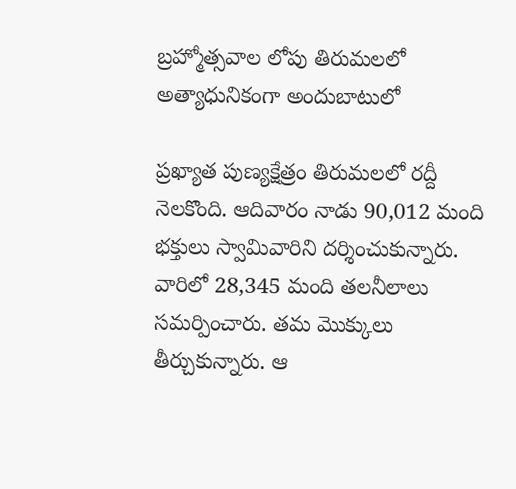బ్రహ్మోత్సవాల లోపు తిరుమలలో అత్యాధునికంగా అందుబాటులో

ప్రఖ్యాత పుణ్యక్షేత్రం తిరుమలలో రద్దీ నెలకొంది. ఆదివారం నాడు 90,012 మంది భక్తులు స్వామివారిని దర్శించుకున్నారు. వారిలో 28,345 మంది తలనీలాలు సమర్పించారు. తమ మొక్కులు తీర్చుకున్నారు. ఆ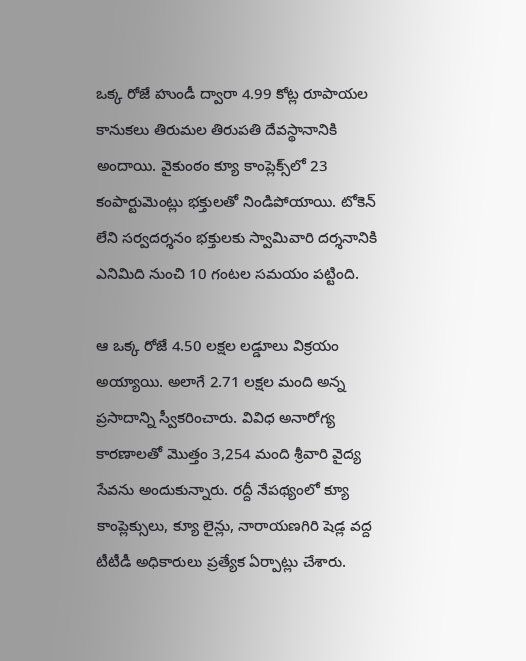ఒక్క రోజే హుండీ ద్వారా 4.99 కోట్ల రూపాయల కానుకలు తిరుమల తిరుపతి దేవస్థానానికి అందాయి. వైకుంఠం క్యూ కాంప్లెక్స్‌లో 23 కంపార్టుమెంట్లు భక్తులతో నిండిపోయాయి. టోకెన్ లేని సర్వదర్శనం భక్తులకు స్వామివారి దర్శనానికి ఎనిమిది నుంచి 10 గంటల సమయం పట్టింది.

ఆ ఒక్క రోజే 4.50 లక్షల లడ్డూలు విక్రయం అయ్యాయి. అలాగే 2.71 లక్షల మంది అన్న ప్రసాదాన్ని స్వీకరించారు. వివిధ అనారోగ్య కారణాలతో మొత్తం 3,254 మంది శ్రీవారి వైద్య సేవను అందుకున్నారు. రద్దీ నేపథ్యంలో క్యూ కాంప్లెక్సులు, క్యూ లైన్లు, నారాయణగిరి షెడ్ల వద్ద టీటీడీ అధికారులు ప్రత్యేక ఏర్పాట్లు చేశారు.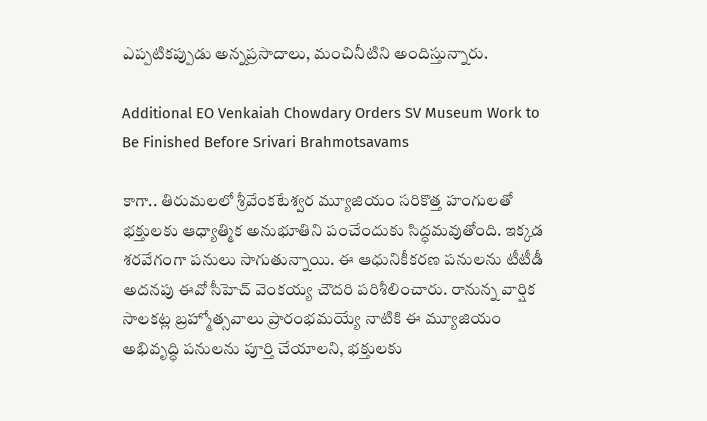ఎప్పటికప్పుడు అన్నప్రసాదాలు, మంచినీటిని అందిస్తున్నారు.

Additional EO Venkaiah Chowdary Orders SV Museum Work to Be Finished Before Srivari Brahmotsavams

కాగా.. తిరుమలలో శ్రీవేంకటేశ్వర మ్యూజియం సరికొత్త హంగులతో భక్తులకు ఆధ్యాత్మిక అనుభూతిని పంచేందుకు సిద్ధమవుతోంది. ఇక్కడ శరవేగంగా పనులు సాగుతున్నాయి. ఈ ఆధునికీకరణ పనులను టీటీడీ అదనపు ఈవో సీహెచ్ వెంకయ్య చౌదరి పరిశీలించారు. రానున్న వార్షిక సాలకట్ల బ్రహ్మోత్సవాలు ప్రారంభమయ్యే నాటికి ఈ మ్యూజియం అభివృద్ధి పనులను పూర్తి చేయాలని, భక్తులకు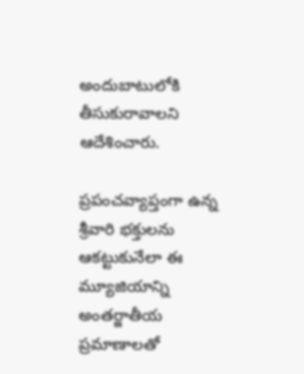అందుబాటులోకి తీసుకురావాలని ఆదేశించారు.

ప్రపంచవ్యాప్తంగా ఉన్న శ్రీవారి భక్తులను ఆకట్టుకునేలా ఈ మ్యూజియాన్ని అంతర్జాతీయ ప్రమాణాలతో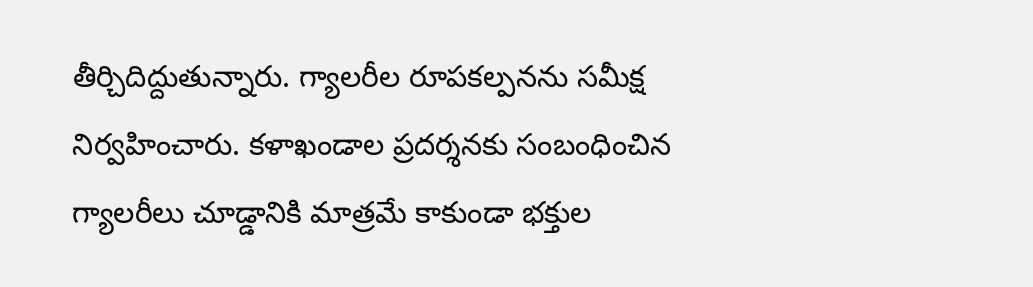తీర్చిదిద్దుతున్నారు. గ్యాలరీల రూపకల్పనను సమీక్ష నిర్వహించారు. కళాఖండాల ప్రదర్శనకు సంబంధించిన గ్యాలరీలు చూడ్డానికి మాత్రమే కాకుండా భక్తుల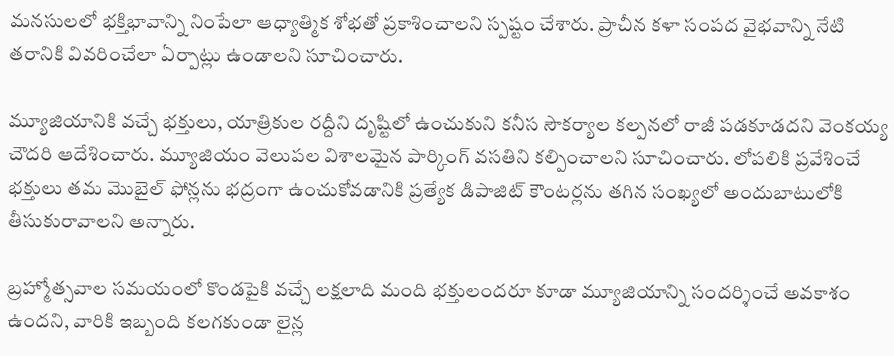మనసులలో భక్తిభావాన్ని నింపేలా ఆధ్యాత్మిక శోభతో ప్రకాశించాలని స్పష్టం చేశారు. ప్రాచీన కళా సంపద వైభవాన్ని నేటి తరానికి వివరించేలా ఏర్పాట్లు ఉండాలని సూచించారు.

మ్యూజియానికి వచ్చే భక్తులు, యాత్రికుల రద్దీని దృష్టిలో ఉంచుకుని కనీస సౌకర్యాల కల్పనలో రాజీ పడకూడదని వెంకయ్య చౌదరి ఆదేశించారు. మ్యూజియం వెలుపల విశాలమైన పార్కింగ్ వసతిని కల్పించాలని సూచించారు. లోపలికి ప్రవేశించే భక్తులు తమ మొబైల్ ఫోన్లను భద్రంగా ఉంచుకోవడానికి ప్రత్యేక డిపాజిట్ కౌంటర్లను తగిన సంఖ్యలో అందుబాటులోకి తీసుకురావాలని అన్నారు.

బ్రహ్మోత్సవాల సమయంలో కొండపైకి వచ్చే లక్షలాది మంది భక్తులందరూ కూడా మ్యూజియాన్ని సందర్శించే అవకాశం ఉందని, వారికి ఇబ్బంది కలగకుండా లైన్ల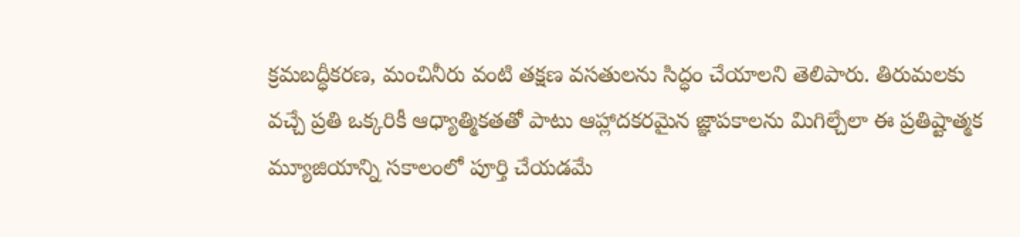క్రమబద్ధీకరణ, మంచినీరు వంటి తక్షణ వసతులను సిద్ధం చేయాలని తెలిపారు. తిరుమలకు వచ్చే ప్రతి ఒక్కరికీ ఆధ్యాత్మికతతో పాటు ఆహ్లాదకరమైన జ్ఞాపకాలను మిగిల్చేలా ఈ ప్రతిష్టాత్మక మ్యూజియాన్ని సకాలంలో పూర్తి చేయడమే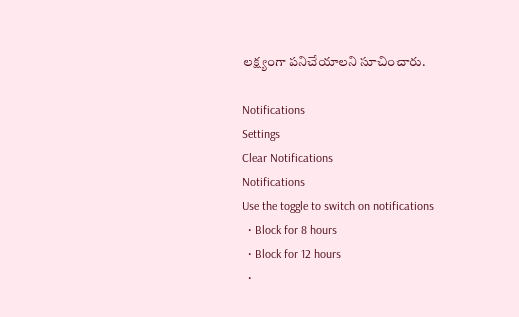లక్ష్యంగా పనిచేయాలని సూచించారు.

Notifications
Settings
Clear Notifications
Notifications
Use the toggle to switch on notifications
  • Block for 8 hours
  • Block for 12 hours
  •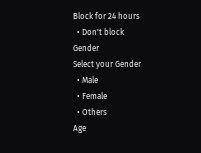Block for 24 hours
  • Don't block
Gender
Select your Gender
  • Male
  • Female
  • Others
Age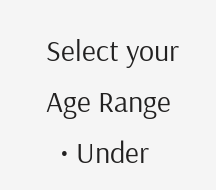Select your Age Range
  • Under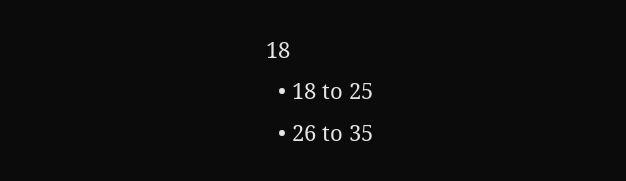18
  • 18 to 25
  • 26 to 35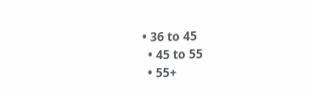• 36 to 45
  • 45 to 55
  • 55+